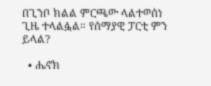በጊንቦ ክልል ምርጫው ላልተወሰነ ጊዜ ተላልፏል። የሰማያዊ ፓርቲ ምን ይላል?

  • ሔኖክ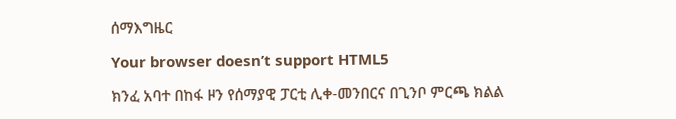ሰማእግዜር

Your browser doesn’t support HTML5

ክንፈ አባተ በከፋ ዞን የሰማያዊ ፓርቲ ሊቀ-መንበርና በጊንቦ ምርጫ ክልል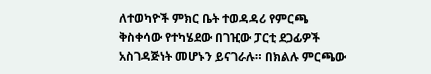ለተወካዮች ምክር ቤት ተወዳዳሪ የምርጫ ቅስቀሳው የተካሄደው በገዢው ፓርቲ ደጋፊዎች አስገዳጅነት መሆኑን ይናገራሉ። በክልሉ ምርጫው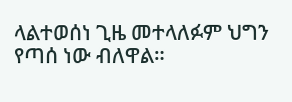ላልተወሰነ ጊዜ መተላለፉም ህግን የጣሰ ነው ብለዋል።